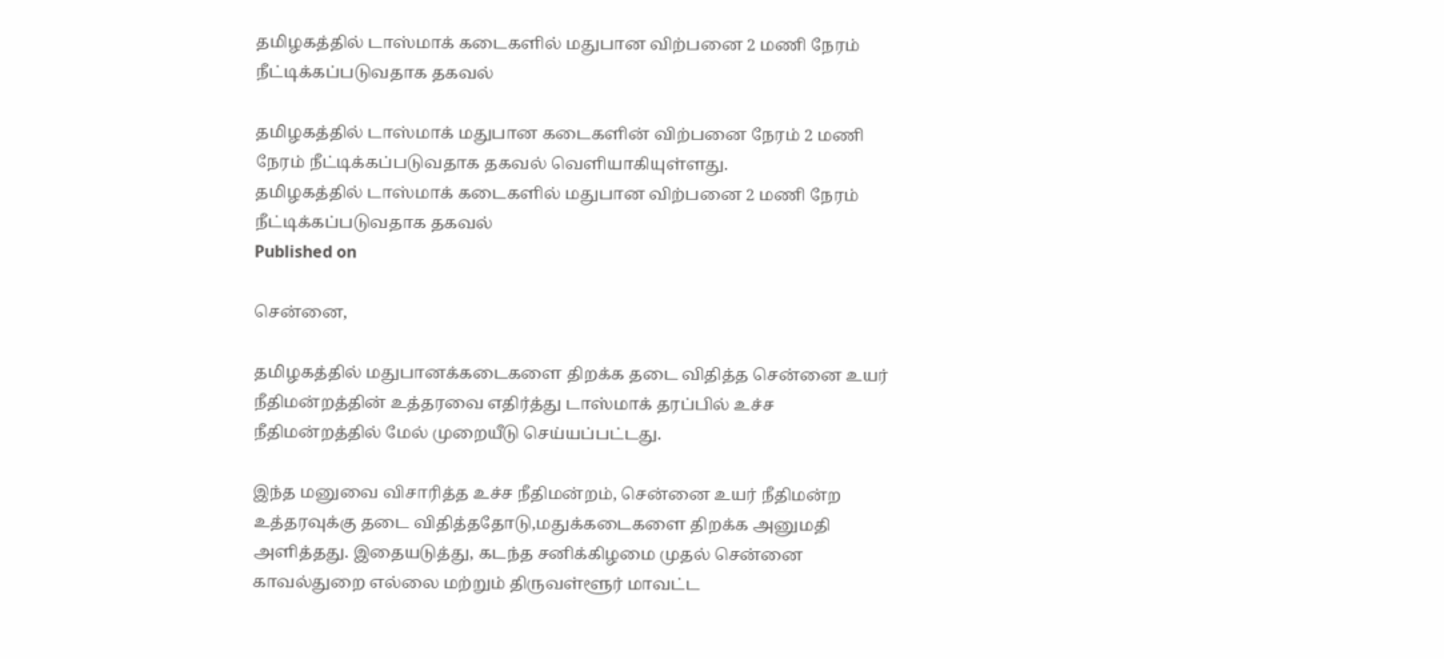தமிழகத்தில் டாஸ்மாக் கடைகளில் மதுபான விற்பனை 2 மணி நேரம் நீட்டிக்கப்படுவதாக தகவல்

தமிழகத்தில் டாஸ்மாக் மதுபான கடைகளின் விற்பனை நேரம் 2 மணி நேரம் நீட்டிக்கப்படுவதாக தகவல் வெளியாகியுள்ளது.
தமிழகத்தில் டாஸ்மாக் கடைகளில் மதுபான விற்பனை 2 மணி நேரம் நீட்டிக்கப்படுவதாக தகவல்
Published on

சென்னை,

தமிழகத்தில் மதுபானக்கடைகளை திறக்க தடை விதித்த சென்னை உயர் நீதிமன்றத்தின் உத்தரவை எதிர்த்து டாஸ்மாக் தரப்பில் உச்ச நீதிமன்றத்தில் மேல் முறையீடு செய்யப்பட்டது.

இந்த மனுவை விசாரித்த உச்ச நீதிமன்றம், சென்னை உயர் நீதிமன்ற உத்தரவுக்கு தடை விதித்ததோடு,மதுக்கடைகளை திறக்க அனுமதி அளித்தது. இதையடுத்து, கடந்த சனிக்கிழமை முதல் சென்னை காவல்துறை எல்லை மற்றும் திருவள்ளூர் மாவட்ட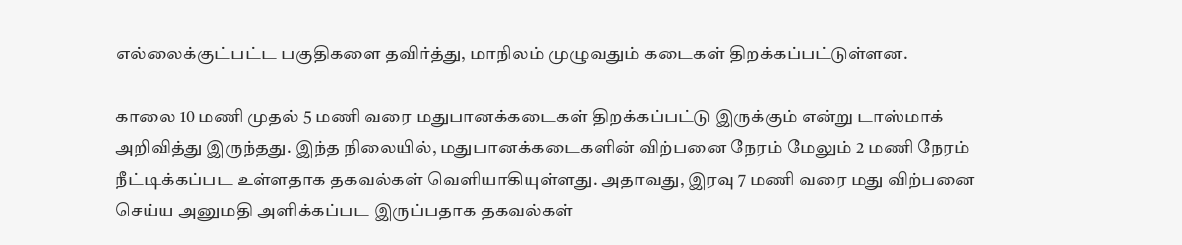எல்லைக்குட்பட்ட பகுதிகளை தவிர்த்து, மாநிலம் முழுவதும் கடைகள் திறக்கப்பட்டுள்ளன.

காலை 10 மணி முதல் 5 மணி வரை மதுபானக்கடைகள் திறக்கப்பட்டு இருக்கும் என்று டாஸ்மாக் அறிவித்து இருந்தது. இந்த நிலையில், மதுபானக்கடைகளின் விற்பனை நேரம் மேலும் 2 மணி நேரம் நீட்டிக்கப்பட உள்ளதாக தகவல்கள் வெளியாகியுள்ளது. அதாவது, இரவு 7 மணி வரை மது விற்பனை செய்ய அனுமதி அளிக்கப்பட இருப்பதாக தகவல்கள்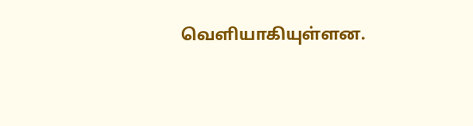வெளியாகியுள்ளன.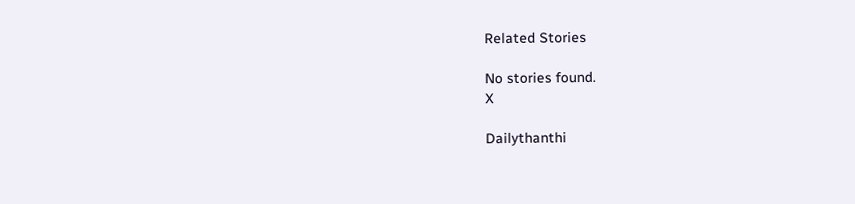Related Stories

No stories found.
X

Dailythanthi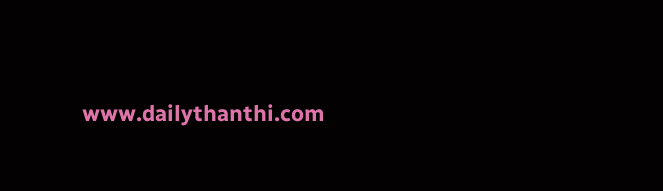www.dailythanthi.com